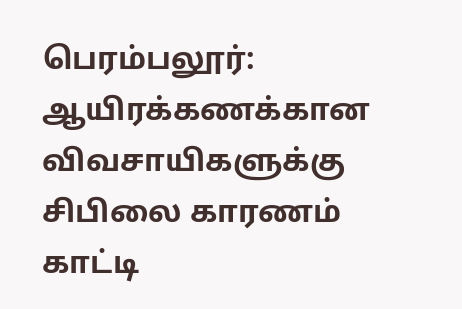பெரம்பலூர்: ஆயிரக்கணக்கான விவசாயிகளுக்கு சிபிலை காரணம் காட்டி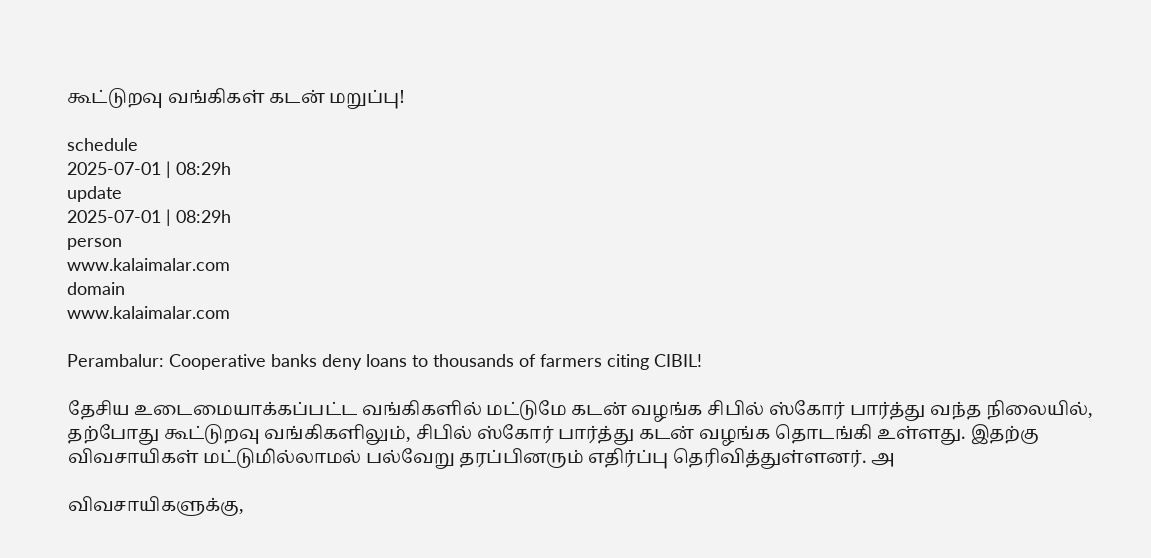கூட்டுறவு வங்கிகள் கடன் மறுப்பு!

schedule
2025-07-01 | 08:29h
update
2025-07-01 | 08:29h
person
www.kalaimalar.com
domain
www.kalaimalar.com

Perambalur: Cooperative banks deny loans to thousands of farmers citing CIBIL!

தேசிய உடைமையாக்கப்பட்ட வங்கிகளில் மட்டுமே கடன் வழங்க சிபில் ஸ்கோர் பார்த்து வந்த நிலையில், தற்போது கூட்டுறவு வங்கிகளிலும், சிபில் ஸ்கோர் பார்த்து கடன் வழங்க தொடங்கி உள்ளது. இதற்கு விவசாயிகள் மட்டுமில்லாமல் பல்வேறு தரப்பினரும் எதிர்ப்பு தெரிவித்துள்ளனர். அ

விவசாயிகளுக்கு,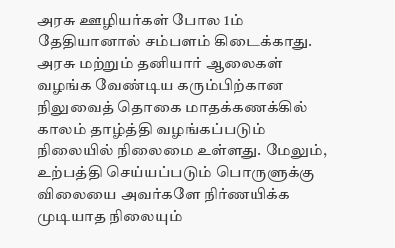அரசு ஊழியர்கள் போல 1ம் தேதியானால் சம்பளம் கிடைக்காது. அரசு மற்றும் தனியார் ஆலைகள் வழங்க வேண்டிய கரும்பிற்கான நிலுவைத் தொகை மாதக்கணக்கில் காலம் தாழ்த்தி வழங்கப்படும் நிலையில் நிலைமை உள்ளது. மேலும், உற்பத்தி செய்யப்படும் பொருளுக்கு விலையை அவர்களே நிர்ணயிக்க முடியாத நிலையும்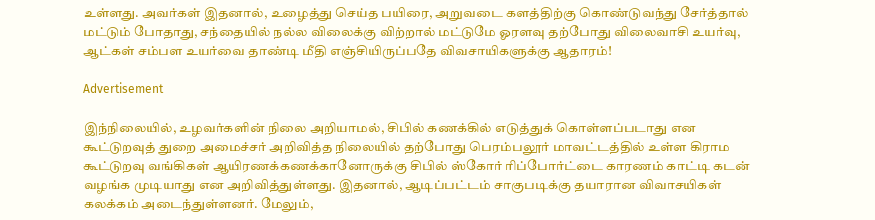உள்ளது. அவர்கள் இதனால், உழைத்து செய்த பயிரை, அறுவடை களத்திற்கு கொண்டுவந்து சேர்த்தால் மட்டும் போதாது, சந்தையில் நல்ல விலைக்கு விற்றால் மட்டுமே ஓரளவு தற்போது விலைவாசி உயர்வு, ஆட்கள் சம்பள உயர்வை தாண்டி மீதி எஞ்சியிருப்பதே விவசாயிகளுக்கு ஆதாரம்!

Advertisement

இந்நிலையில், உழவர்களின் நிலை அறியாமல், சிபில் கணக்கில் எடுத்துக் கொள்ளப்படாது என கூட்டுறவுத் துறை அமைச்சர் அறிவித்த நிலையில் தற்போது பெரம்பலூர் மாவட்டத்தில் உள்ள கிராம கூட்டுறவு வங்கிகள் ஆயிரணக்கணக்கானோருக்கு சிபில் ஸ்கோர் ரிப்போர்ட்டை காரணம் காட்டி கடன் வழங்க முடியாது என அறிவித்துள்ளது. இதனால், ஆடிப்பட்டம் சாகுபடிக்கு தயாரான விவாசயிகள் கலக்கம் அடைந்துள்ளனர். மேலும்,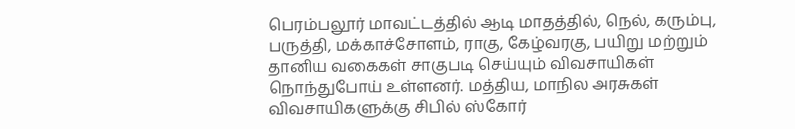பெரம்பலூர் மாவட்டத்தில் ஆடி மாதத்தில், நெல், கரும்பு, பருத்தி, மக்காச்சோளம், ராகு, கேழ்வரகு, பயிறு மற்றும் தானிய வகைகள் சாகுபடி செய்யும் விவசாயிகள் நொந்துபோய் உள்ளனர். மத்திய, மாநில அரசுகள் விவசாயிகளுக்கு சிபில் ஸ்கோர்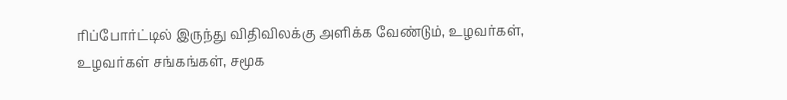ரிப்போர்ட்டில் இருந்து விதிவிலக்கு அளிக்க வேண்டும், உழவர்கள், உழவர்கள் சங்கங்கள், சமூக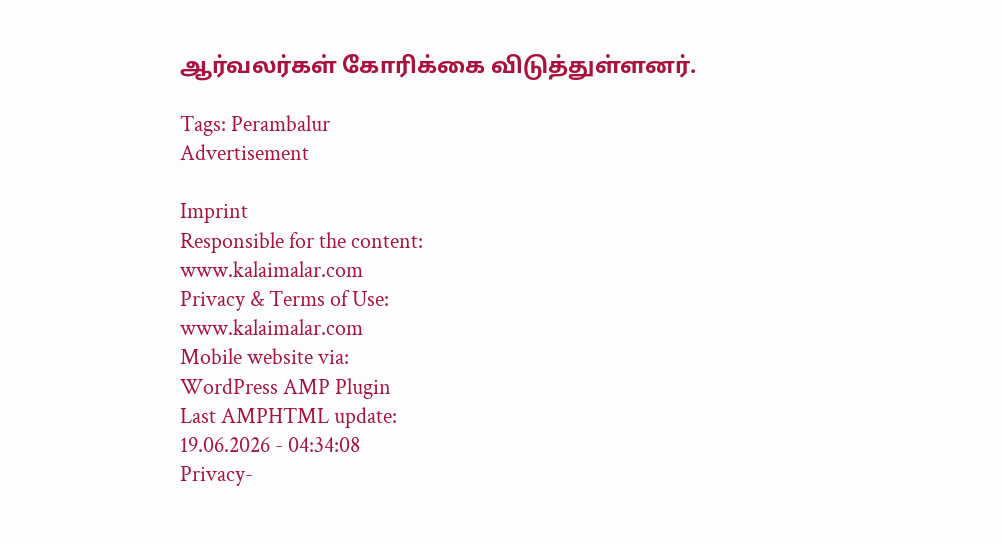ஆர்வலர்கள் கோரிக்கை விடுத்துள்ளனர்.

Tags: Perambalur
Advertisement

Imprint
Responsible for the content:
www.kalaimalar.com
Privacy & Terms of Use:
www.kalaimalar.com
Mobile website via:
WordPress AMP Plugin
Last AMPHTML update:
19.06.2026 - 04:34:08
Privacy-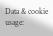Data & cookie usage: